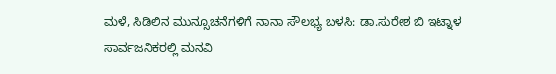ಮಳೆ, ಸಿಡಿಲಿನ ಮುನ್ಸೂಚನೆಗಳಿಗೆ ನಾನಾ ಸೌಲಭ್ಯ ಬಳಸಿ: ಡಾ.ಸುರೇಶ ಬಿ ಇಟ್ನಾಳ ಸಾರ್ವಜನಿಕರಲ್ಲಿ ಮನವಿ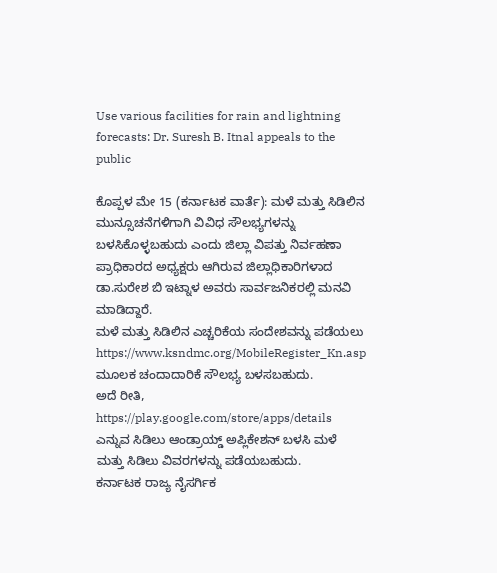Use various facilities for rain and lightning forecasts: Dr. Suresh B. Itnal appeals to the public

ಕೊಪ್ಪಳ ಮೇ 15 (ಕರ್ನಾಟಕ ವಾರ್ತೆ): ಮಳೆ ಮತ್ತು ಸಿಡಿಲಿನ ಮುನ್ಸೂಚನೆಗಳಿಗಾಗಿ ವಿವಿಧ ಸೌಲಭ್ಯಗಳನ್ನು ಬಳಸಿಕೊಳ್ಳಬಹುದು ಎಂದು ಜಿಲ್ಲಾ ವಿಪತ್ತು ನಿರ್ವಹಣಾ ಪ್ರಾಧಿಕಾರದ ಅಧ್ಯಕ್ಷರು ಆಗಿರುವ ಜಿಲ್ಲಾಧಿಕಾರಿಗಳಾದ ಡಾ.ಸುರೇಶ ಬಿ ಇಟ್ನಾಳ ಅವರು ಸಾರ್ವಜನಿಕರಲ್ಲಿ ಮನವಿ ಮಾಡಿದ್ದಾರೆ.
ಮಳೆ ಮತ್ತು ಸಿಡಿಲಿನ ಎಚ್ಚರಿಕೆಯ ಸಂದೇಶವನ್ನು ಪಡೆಯಲು https://www.ksndmc.org/MobileRegister_Kn.asp ಮೂಲಕ ಚಂದಾದಾರಿಕೆ ಸೌಲಭ್ಯ ಬಳಸಬಹುದು.
ಅದೆ ರೀತಿ, https://play.google.com/store/apps/details ಎನ್ನುವ ಸಿಡಿಲು ಆಂಡ್ರಾಯ್ಡ್ ಅಪ್ಲಿಕೇಶನ್ ಬಳಸಿ ಮಳೆ ಮತ್ತು ಸಿಡಿಲು ವಿವರಗಳನ್ನು ಪಡೆಯಬಹುದು.
ಕರ್ನಾಟಕ ರಾಜ್ಯ ನೈಸರ್ಗಿಕ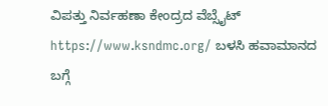ವಿಪತ್ತು ನಿರ್ವಹಣಾ ಕೇಂದ್ರದ ವೆಬ್ಸೈಟ್ https://www.ksndmc.org/ ಬಳಸಿ ಹವಾಮಾನದ ಬಗ್ಗೆ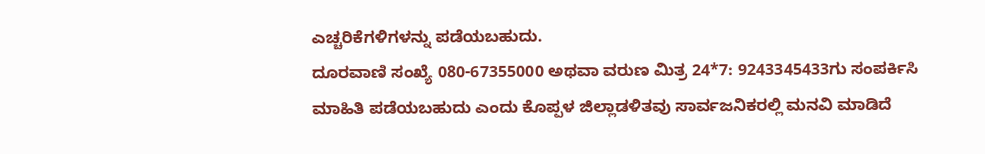ಎಚ್ಚರಿಕೆಗಳಿಗಳನ್ನು ಪಡೆಯಬಹುದು.
ದೂರವಾಣಿ ಸಂಖ್ಯೆ 080-67355000 ಅಥವಾ ವರುಣ ಮಿತ್ರ 24*7: 9243345433ಗು ಸಂಪರ್ಕಿಸಿ ಮಾಹಿತಿ ಪಡೆಯಬಹುದು ಎಂದು ಕೊಪ್ಪಳ ಜಿಲ್ಲಾಡಳಿತವು ಸಾರ್ವಜನಿಕರಲ್ಲಿ ಮನವಿ ಮಾಡಿದೆ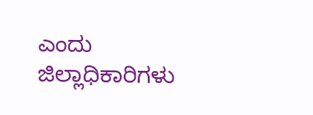ಎಂದು ಜಿಲ್ಲಾಧಿಕಾರಿಗಳು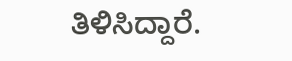ತಿಳಿಸಿದ್ದಾರೆ.